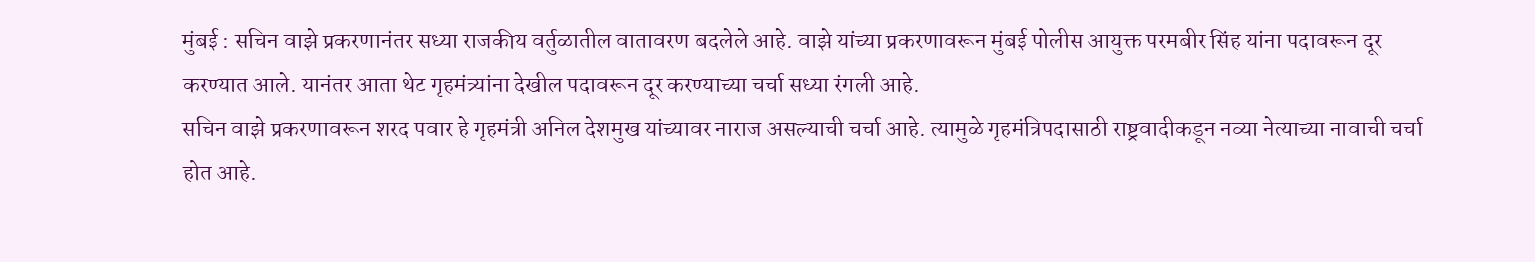मुंबई : सचिन वाझे प्रकरणानंतर सध्या राजकीय वर्तुळातील वातावरण बदलेले आहे. वाझे यांच्या प्रकरणावरून मुंबई पोलीस आयुक्त परमबीर सिंह यांना पदावरून दूर करण्यात आले. यानंतर आता थेट गृहमंत्र्यांना देखील पदावरून दूर करण्याच्या चर्चा सध्या रंगली आहे.
सचिन वाझे प्रकरणावरून शरद पवार हे गृहमंत्री अनिल देशमुख यांच्यावर नाराज असल्याची चर्चा आहे. त्यामुळे गृहमंत्रिपदासाठी राष्ट्रवादीकडून नव्या नेत्याच्या नावाची चर्चा होत आहे.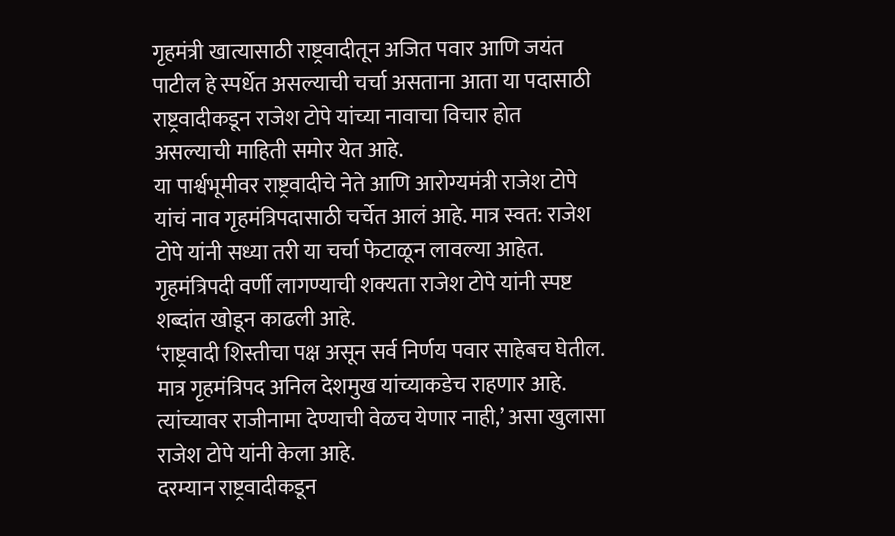गृहमंत्री खात्यासाठी राष्ट्रवादीतून अजित पवार आणि जयंत पाटील हे स्पर्धेत असल्याची चर्चा असताना आता या पदासाठी राष्ट्रवादीकडून राजेश टोपे यांच्या नावाचा विचार होत असल्याची माहिती समोर येत आहे.
या पार्श्वभूमीवर राष्ट्रवादीचे नेते आणि आरोग्यमंत्री राजेश टोपे यांचं नाव गृहमंत्रिपदासाठी चर्चेत आलं आहे. मात्र स्वत: राजेश टोपे यांनी सध्या तरी या चर्चा फेटाळून लावल्या आहेत. गृहमंत्रिपदी वर्णी लागण्याची शक्यता राजेश टोपे यांनी स्पष्ट शब्दांत खोडून काढली आहे.
‘राष्ट्रवादी शिस्तीचा पक्ष असून सर्व निर्णय पवार साहेबच घेतील. मात्र गृहमंत्रिपद अनिल देशमुख यांच्याकडेच राहणार आहे. त्यांच्यावर राजीनामा देण्याची वेळच येणार नाही,’ असा खुलासा राजेश टोपे यांनी केला आहे.
दरम्यान राष्ट्रवादीकडून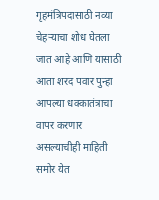गृहमंत्रिपदासाठी नव्या चेहऱ्याचा शोध घेतला जात आहे आणि यासाठी आता शरद पवार पुन्हा आपल्या धक्कातंत्राचा वापर करणार असल्याचीही माहिती समोर येत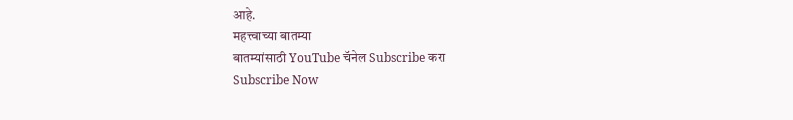आहे.
महत्त्वाच्या बातम्या
बातम्यांसाठी YouTube चॅनेल Subscribe करा
Subscribe Now